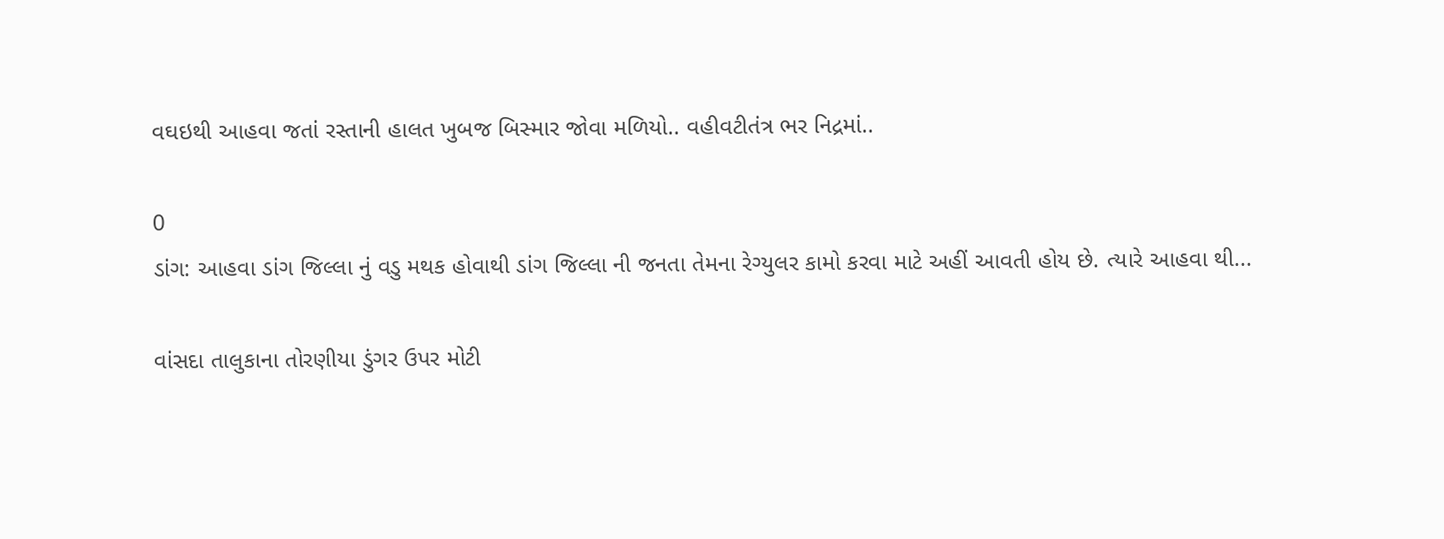વઘઇથી આહવા જતાં રસ્તાની હાલત ખુબજ બિસ્માર જોવા મળિયો.. વહીવટીતંત્ર ભર નિદ્રમાં..

0
ડાંગ: આહવા ડાંગ જિલ્લા નું વડુ મથક હોવાથી ડાંગ જિલ્લા ની જનતા તેમના રેગ્યુલર કામો કરવા માટે અહીં આવતી હોય છે. ત્યારે આહવા થી...

વાંસદા તાલુકાના તોરણીયા ડુંગર ઉપર મોટી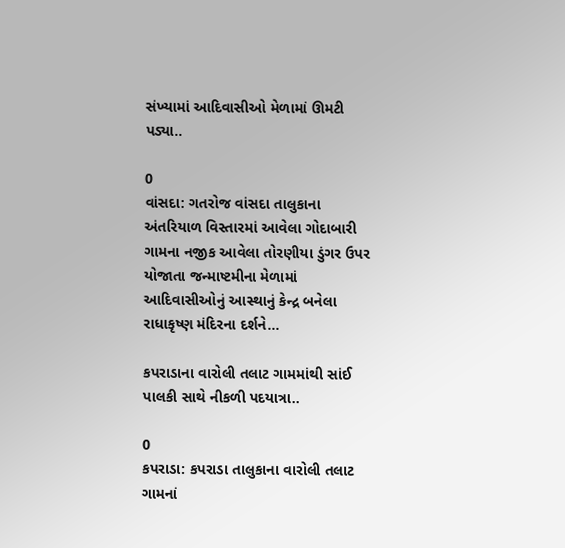સંખ્યામાં આદિવાસીઓ મેળામાં ઊમટી પડ્યા..

0
વાંસદા: ગતરોજ વાંસદા તાલુકાના અંતરિયાળ વિસ્તારમાં આવેલા ગોદાબારી ગામના નજીક આવેલા તોરણીયા ડુંગર ઉપર યોજાતા જન્માષ્ટમીના મેળામાં આદિવાસીઓનું આસ્થાનું કેન્દ્ર બનેલા રાધાકૃષ્ણ મંદિરના દર્શને...

કપરાડાના વારોલી તલાટ ગામમાંથી સાંઈ પાલકી સાથે નીકળી પદયાત્રા..

0
કપરાડા: કપરાડા તાલુકાના વારોલી તલાટ ગામનાં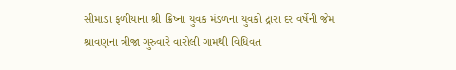સીમાડા ફળીયાના શ્રી ક્રિષ્ના યુવક મંડળના યુવકો દ્રારા દર વર્ષેની જેમ શ્રાવણના ત્રીજા ગુરુવારે વારોલી ગામથી વિધિવત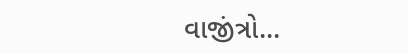વાજીંત્રો...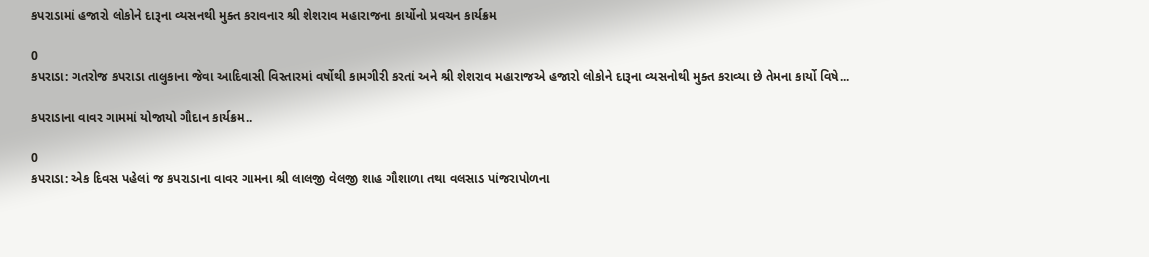કપરાડામાં હજારો લોકોને દારૂના વ્યસનથી મુક્ત કરાવનાર શ્રી શેશરાવ મહારાજના કાર્યોનો પ્રવચન કાર્યક્રમ

0
કપરાડા: ગતરોજ કપરાડા તાલુકાના જેવા આદિવાસી વિસ્તારમાં વર્ષોથી કામગીરી કરતાં અને શ્રી શેશરાવ મહારાજએ હજારો લોકોને દારૂના વ્યસનોથી મુક્ત કરાવ્યા છે તેમના કાર્યો વિષે...

કપરાડાના વાવર ગામમાં યોજાયો ગૌદાન કાર્યક્રમ..

0
કપરાડા: એક દિવસ પહેલાં જ કપરાડાના વાવર ગામના શ્રી લાલજી વેલજી શાહ ગૌશાળા તથા વલસાડ પાંજરાપોળના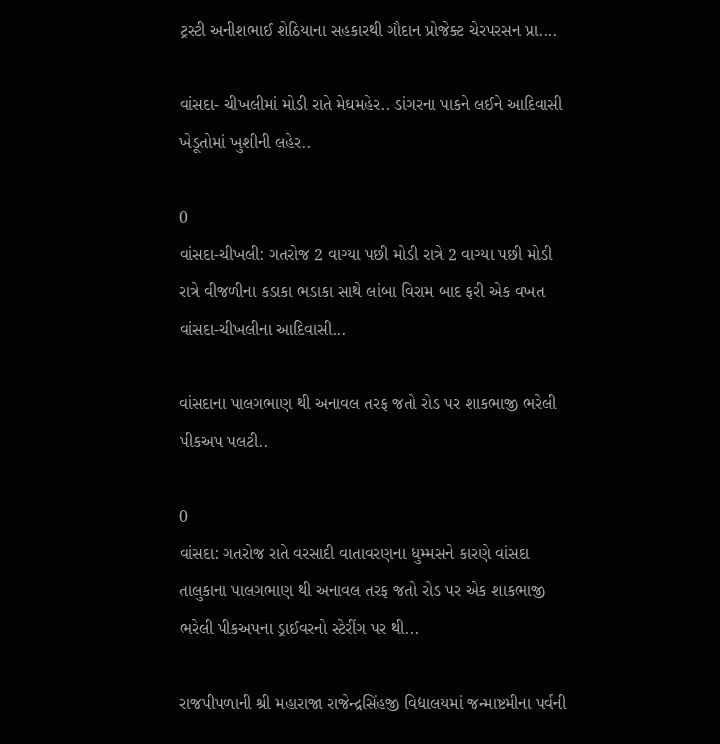ટ્રસ્ટી અનીશભાઈ શેઠિયાના સહકારથી ગૌદાન પ્રોજેક્ટ ચેરપરસન પ્રા....

વાંસદા- ચીખલીમાં મોડી રાતે મેઘમહેર.. ડાંગરના પાકને લઈને આદિવાસી ખેડૂતોમાં ખુશીની લહેર..

0
વાંસદા-ચીખલી: ગતરોજ 2 વાગ્યા પછી મોડી રાત્રે 2 વાગ્યા પછી મોડી રાત્રે વીજળીના કડાકા ભડાકા સાથે લાંબા વિરામ બાદ ફરી એક વખત વાંસદા-ચીખલીના આદિવાસી...

વાંસદાના પાલગભાણ થી અનાવલ તરફ જતો રોડ પર શાકભાજી ભરેલી પીકઅપ પલટી..

0
વાંસદા: ગતરોજ રાતે વરસાદી વાતાવરણના ધુમ્મસને કારણે વાંસદા તાલુકાના પાલગભાણ થી અનાવલ તરફ જતો રોડ પર એક શાકભાજી ભરેલી પીકઅપના ડ્રાઈવરનો સ્ટેરીંગ પર થી...

રાજપીપળાની શ્રી મહારાજા રાજેન્દ્રસિંહજી વિદ્યાલયમાં જન્માષ્ટમીના પર્વની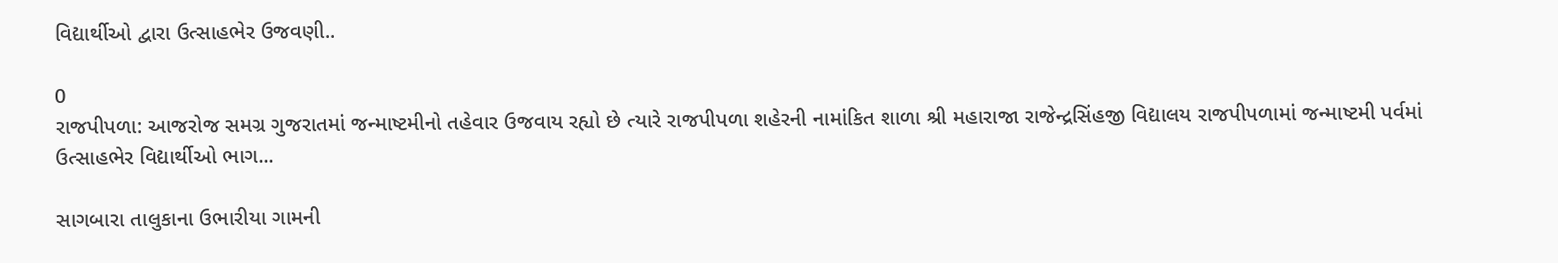વિદ્યાર્થીઓ દ્વારા ઉત્સાહભેર ઉજવણી..

0
રાજપીપળા: આજરોજ સમગ્ર ગુજરાતમાં જન્માષ્ટમીનો તહેવાર ઉજવાય રહ્યો છે ત્યારે રાજપીપળા શહેરની નામાંકિત શાળા શ્રી મહારાજા રાજેન્દ્રસિંહજી વિદ્યાલય રાજપીપળામાં જન્માષ્ટમી પર્વમાં ઉત્સાહભેર વિદ્યાર્થીઓ ભાગ...

સાગબારા તાલુકાના ઉભારીયા ગામની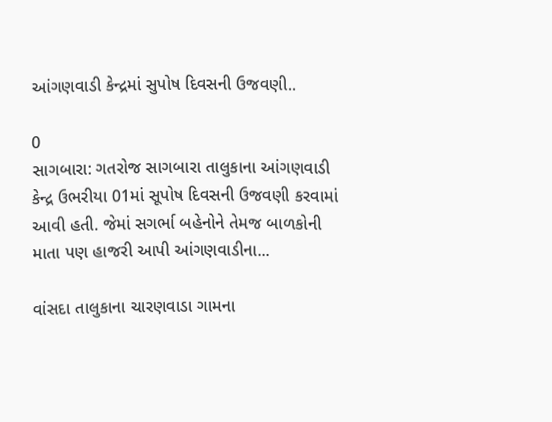આંગણવાડી કેન્દ્રમાં સુપોષ દિવસની ઉજવણી..

0
સાગબારા: ગતરોજ સાગબારા તાલુકાના આંગણવાડી કેન્દ્ર ઉભરીયા 01માં સૂપોષ દિવસની ઉજવણી કરવામાં આવી હતી. જેમાં સગર્ભા બહેનોને તેમજ બાળકોની માતા પણ હાજરી આપી આંગણવાડીના...

વાંસદા તાલુકાના ચારણવાડા ગામના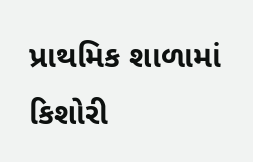પ્રાથમિક શાળામાં કિશોરી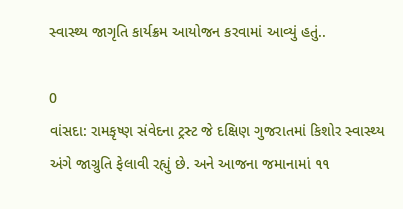સ્વાસ્થ્ય જાગૃતિ કાર્યક્રમ આયોજન કરવામાં આવ્યું હતું..

0
વાંસદા: રામકૃષ્ણ સંવેદના ટ્રસ્ટ જે દક્ષિણ ગુજરાતમાં કિશોર સ્વાસ્થ્ય અંગે જાગ્રુતિ ફેલાવી રહ્યું છે. અને આજના જમાનામાં ૧૧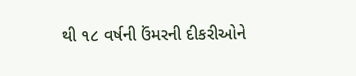થી ૧૮ વર્ષની ઉંમરની દીકરીઓને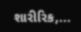શારીરિક,...